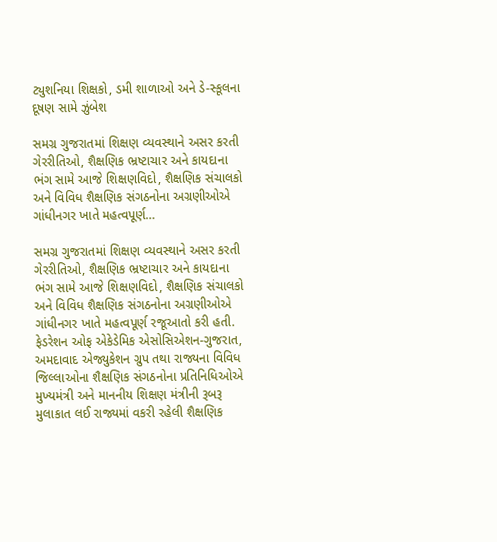ટ્યુશનિયા શિક્ષકો, ડમી શાળાઓ અને ડે-સ્કૂલના દૂષણ સામે ઝુંબેશ

સમગ્ર ગુજરાતમાં શિક્ષણ વ્યવસ્થાને અસર કરતી ગેરરીતિઓ, શૈક્ષણિક ભ્રષ્ટાચાર અને કાયદાના ભંગ સામે આજે શિક્ષણવિદો, શૈક્ષણિક સંચાલકો અને વિવિધ શૈક્ષણિક સંગઠનોના અગ્રણીઓએ ગાંધીનગર ખાતે મહત્વપૂર્ણ…

સમગ્ર ગુજરાતમાં શિક્ષણ વ્યવસ્થાને અસર કરતી ગેરરીતિઓ, શૈક્ષણિક ભ્રષ્ટાચાર અને કાયદાના ભંગ સામે આજે શિક્ષણવિદો, શૈક્ષણિક સંચાલકો અને વિવિધ શૈક્ષણિક સંગઠનોના અગ્રણીઓએ ગાંધીનગર ખાતે મહત્વપૂર્ણ રજૂઆતો કરી હતી. ફેડરેશન ઓફ એકેડેમિક એસોસિએશન-ગુજરાત, અમદાવાદ એજ્યુકેશન ગ્રુપ તથા રાજ્યના વિવિધ જિલ્લાઓના શૈક્ષણિક સંગઠનોના પ્રતિનિધિઓએ મુખ્યમંત્રી અને માનનીય શિક્ષણ મંત્રીની રૂબરૂ મુલાકાત લઈ રાજ્યમાં વકરી રહેલી શૈક્ષણિક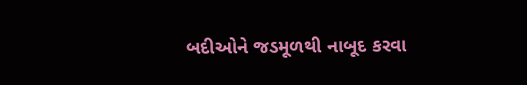બદીઓને જડમૂળથી નાબૂદ કરવા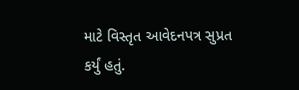માટે વિસ્તૃત આવેદનપત્ર સુપ્રત કર્યું હતું.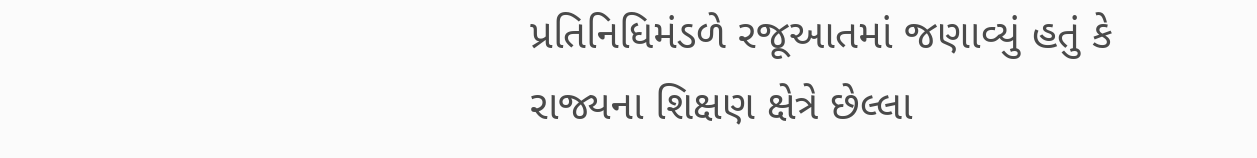પ્રતિનિધિમંડળે રજૂઆતમાં જણાવ્યું હતું કે રાજ્યના શિક્ષણ ક્ષેત્રે છેલ્લા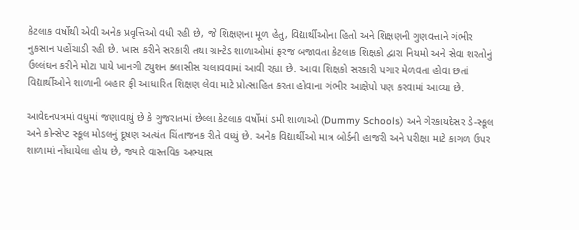કેટલાક વર્ષોથી એવી અનેક પ્રવૃત્તિઓ વધી રહી છે, જે શિક્ષણના મૂળ હેતુ, વિદ્યાર્થીઓના હિતો અને શિક્ષણની ગુણવત્તાને ગંભીર નુકસાન પહોંચાડી રહી છે. ખાસ કરીને સરકારી તથા ગ્રાન્ટેડ શાળાઓમાં ફરજ બજાવતા કેટલાક શિક્ષકો દ્વારા નિયમો અને સેવા શરતોનું ઉલ્લંઘન કરીને મોટા પાયે ખાનગી ટ્યુશન ક્લાસીસ ચલાવવામાં આવી રહ્યા છે. આવા શિક્ષકો સરકારી પગાર મેળવતા હોવા છતાં વિદ્યાર્થીઓને શાળાની બહાર ફી આધારિત શિક્ષણ લેવા માટે પ્રોત્સાહિત કરતા હોવાના ગંભીર આક્ષેપો પણ કરવામાં આવ્યા છે.

આવેદનપત્રમાં વધુમાં જણાવાયું છે કે ગુજરાતમાં છેલ્લા કેટલાક વર્ષોમાં ડમી શાળાઓ (Dummy Schools) અને ગેરકાયદેસર ડે-સ્કૂલ અને કોન્સેપ્ટ સ્કૂલ મોડલનું દૂષણ અત્યંત ચિંતાજનક રીતે વધ્યું છે. અનેક વિદ્યાર્થીઓ માત્ર બોર્ડની હાજરી અને પરીક્ષા માટે કાગળ ઉપર શાળામાં નોંધાયેલા હોય છે, જ્યારે વાસ્તવિક અભ્યાસ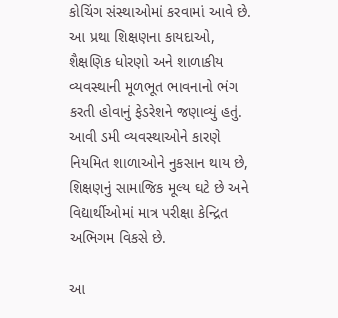કોચિંગ સંસ્થાઓમાં કરવામાં આવે છે. આ પ્રથા શિક્ષણના કાયદાઓ, શૈક્ષણિક ધોરણો અને શાળાકીય વ્યવસ્થાની મૂળભૂત ભાવનાનો ભંગ કરતી હોવાનું ફેડરેશને જણાવ્યું હતું. આવી ડમી વ્યવસ્થાઓને કારણે નિયમિત શાળાઓને નુકસાન થાય છે, શિક્ષણનું સામાજિક મૂલ્ય ઘટે છે અને વિદ્યાર્થીઓમાં માત્ર પરીક્ષા કેન્દ્રિત અભિગમ વિકસે છે.

આ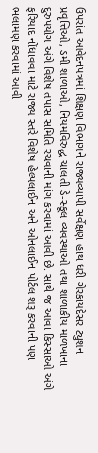ઉપરાંત આવેદનપત્રમાં શિક્ષણ વિભાગને રાજ્યવ્યાપી સર્વેક્ષણ હાથ ધરી ગેરકાયદેસર ટ્યુશન પ્રવૃત્તિઓ, ડમી શાળાઓ, નિયમવિરુદ્ધ ચાલતી ડે-સ્કૂલ વ્યવસ્થાઓ તથા શાળાકીય માળખાના દુરુપયોગ અંગે વિશેષ તપાસ સમિતિ રચવાની માંગ કરવામાં આવી છે. સાથે જ આવા કિસ્સાઓ અંગે ફરિયાદ નોંધાવવા માટે રાજ્ય સ્તરે વિશેષ હેલ્પલાઈન અને ઓનલાઈન પોર્ટલ શરૂ કરવાની પણ ભલામણ કરવામાં આવી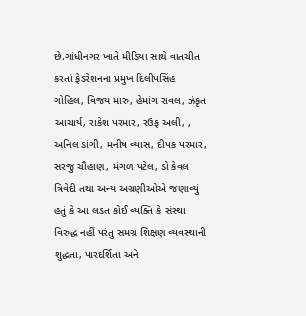છે.ગાંધીનગર ખાતે મીડિયા સાથે વાતચીત કરતાં ફેડરેશનના પ્રમુખ દિલીપસિંહ ગોહિલ, વિજય મારુ, હેમાંગ રાવલ, ઝંકૃત આચાર્ય, રાકેશ પરમાર, રઉફ અલી, , અનિલ ડાંગી, મનીષ વ્યાસ, દીપક પરમાર, સરજુ ચૌહાણ, મંગળ પટેલ, ડો કેવલ ત્રિવેદી તથા અન્ય અગ્રણીઓએ જણાવ્યું હતું કે આ લડત કોઈ વ્યક્તિ કે સંસ્થા વિરુદ્ધ નહીં પરંતુ સમગ્ર શિક્ષણ વ્યવસ્થાની શુદ્ધતા, પારદર્શિતા અને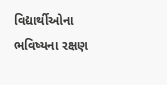વિદ્યાર્થીઓના ભવિષ્યના રક્ષણ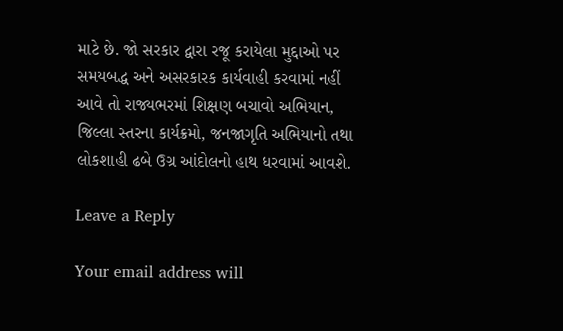માટે છે. જો સરકાર દ્વારા રજૂ કરાયેલા મુદ્દાઓ પર સમયબદ્ધ અને અસરકારક કાર્યવાહી કરવામાં નહીં આવે તો રાજ્યભરમાં શિક્ષણ બચાવો અભિયાન, જિલ્લા સ્તરના કાર્યક્રમો, જનજાગૃતિ અભિયાનો તથા લોકશાહી ઢબે ઉગ્ર આંદોલનો હાથ ધરવામાં આવશે.

Leave a Reply

Your email address will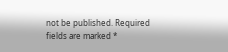not be published. Required fields are marked *